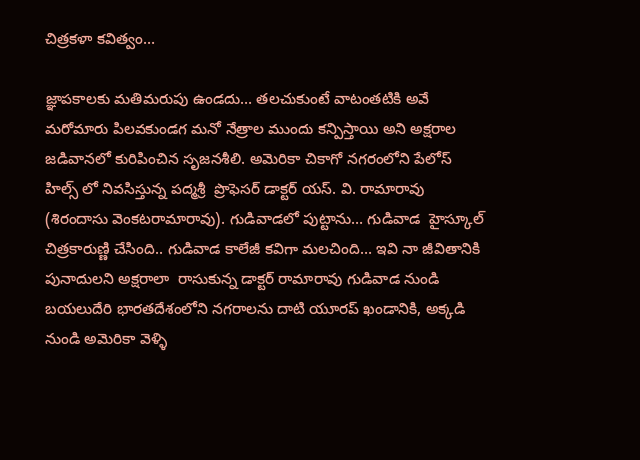చిత్రకళా కవిత్వం…

జ్ఞాపకాలకు మతిమరుపు ఉండదు… తలచుకుంటే వాటంతటికి అవే మరోమారు పిలవకుండగ మనో నేత్రాల ముందు కన్పిస్తాయి అని అక్షరాల జడివానలో కురిపించిన సృజనశీలి. అమెరికా చికాగో నగరంలోని పేలోస్‌ హిల్స్‌ లో నివసిస్తున్న పద్మశ్రీ  ప్రొఫెసర్‌ డాక్టర్‌ యస్‌. వి. రామారావు (శిరందాసు వెంకటరామారావు). గుడివాడలో పుట్టాను… గుడివాడ  హైస్కూల్‌  చిత్రకారుణ్ణి చేసింది.. గుడివాడ కాలేజీ కవిగా మలచింది… ఇవి నా జీవితానికి పునాదులని అక్షరాలా  రాసుకున్న డాక్టర్‌ రామారావు గుడివాడ నుండి బయలుదేరి భారతదేశంలోని నగరాలను దాటి యూరప్‌ ఖండానికి, అక్కడి నుండి అమెరికా వెళ్ళి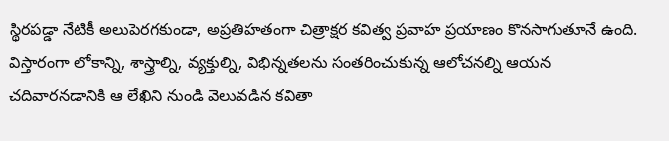స్థిరపడ్డా నేటికీ అలుపెరగకుండా, అప్రతిహతంగా చిత్రాక్షర కవిత్వ ప్రవాహ ప్రయాణం కొనసాగుతూనే ఉంది. విస్తారంగా లోకాన్ని, శాస్త్రాల్ని, వ్యక్తుల్ని, విభిన్నతలను సంతరించుకున్న ఆలోచనల్ని ఆయన చదివారనడానికి ఆ లేఖిని నుండి వెలువడిన కవితా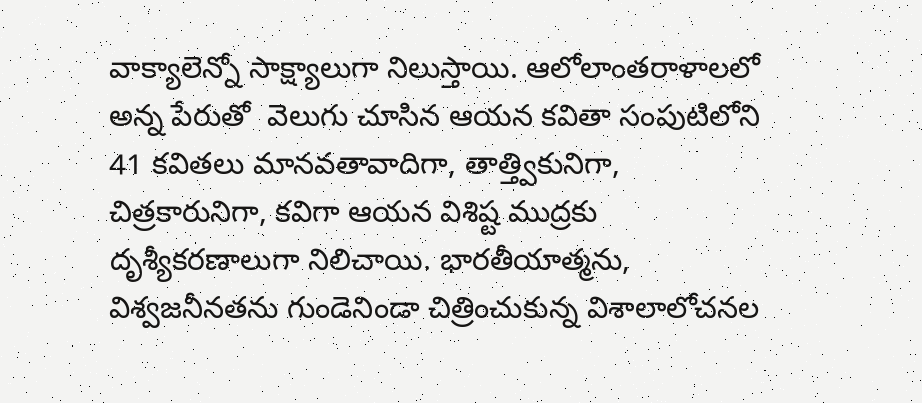వాక్యాలెన్నో సాక్ష్యాలుగా నిలుస్తాయి. ఆలోలాంతరాళాలలో అన్న పేరుతో  వెలుగు చూసిన ఆయన కవితా సంపుటిలోని 41 కవితలు మానవతావాదిగా, తాత్త్వికునిగా, చిత్రకారునిగా, కవిగా ఆయన విశిష్ట ముద్రకు దృశ్యీకరణాలుగా నిలిచాయి. భారతీయాత్మను, విశ్వజనీనతను గుండెనిండా చిత్రించుకున్న విశాలాలోచనల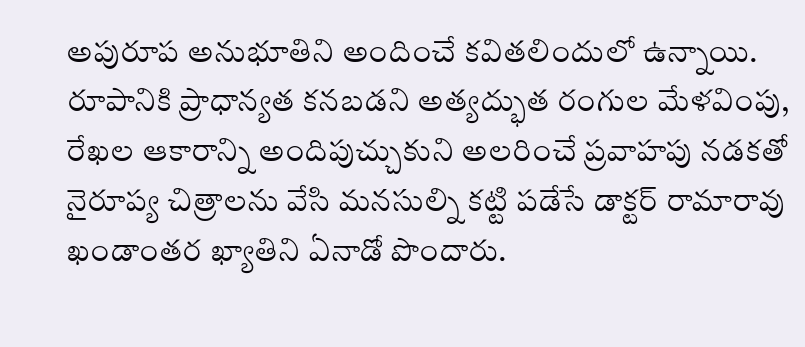అపురూప అనుభూతిని అందించే కవితలిందులో ఉన్నాయి. రూపానికి ప్రాధాన్యత కనబడని అత్యద్భుత రంగుల మేళవింపు, రేఖల ఆకారాన్ని అందిపుచ్చుకుని అలరించే ప్రవాహపు నడకతో నైరూప్య చిత్రాలను వేసి మనసుల్ని కట్టి పడేసే డాక్టర్‌ రామారావు ఖండాంతర ఖ్యాతిని ఏనాడో పొందారు.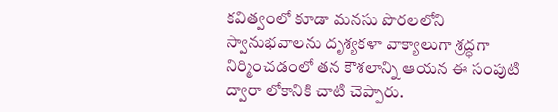కవిత్వంలో కూడా మనసు పొరలలోని స్వానుభవాలను దృశ్యకళా వాక్యాలుగా శ్రద్ధగా నిర్మించడంలో తన కౌశలాన్ని ఆయన ఈ సంపుటి ద్వారా లోకానికి చాటి చెప్పారు.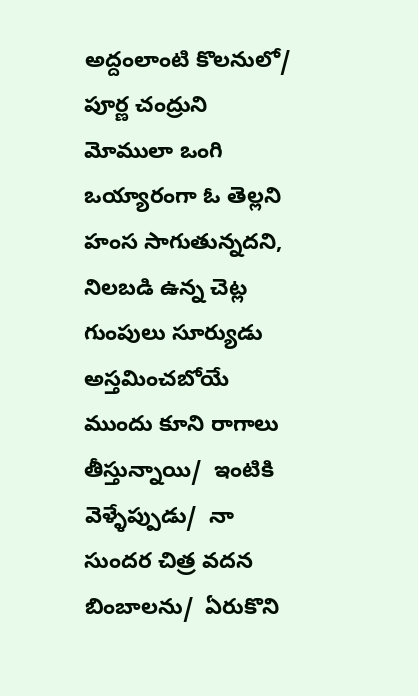అద్దంలాంటి కొలనులో/  పూర్ణ చంద్రుని మోములా ఒంగి ఒయ్యారంగా ఓ తెల్లని హంస సాగుతున్నదని, నిలబడి ఉన్న చెట్ల గుంపులు సూర్యుడు అస్తమించబోయే ముందు కూని రాగాలు తీస్తున్నాయి/  ఇంటికి వెళ్ళేప్పుడు/  నా సుందర చిత్ర వదన బింబాలను/  ఏరుకొని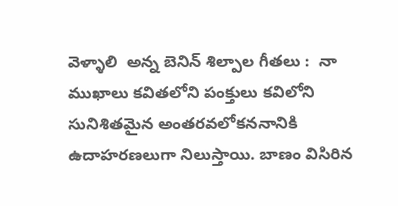వెళ్ళాలి  అన్న బెనిన్‌ శిల్పాల గీతలు :  నా ముఖాలు కవితలోని పంక్తులు కవిలోని సునిశితమైన అంతరవలోకననానికి ఉదాహరణలుగా నిలుస్తాయి. బాణం విసిరిన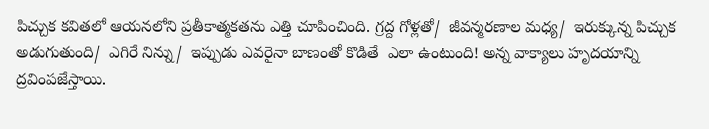పిచ్చుక కవితలో ఆయనలోని ప్రతీకాత్మకతను ఎత్తి చూపించింది. గ్రద్ద గోళ్లతో/  జీవన్మరణాల మధ్య/  ఇరుక్కున్న పిచ్చుక అడుగుతుంది/  ఎగిరే నిన్ను/  ఇప్పుడు ఎవరైనా బాణంతో కొడితే  ఎలా ఉంటుంది! అన్న వాక్యాలు హృదయాన్ని ద్రవింపజేస్తాయి.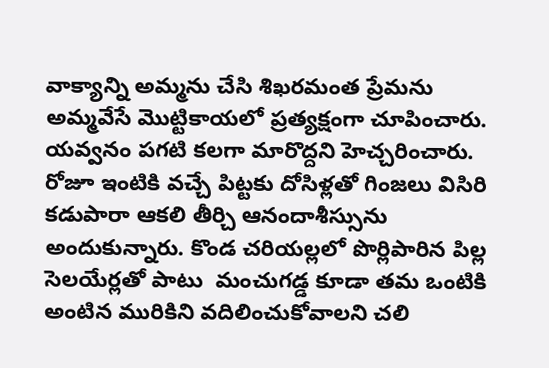వాక్యాన్ని అమ్మను చేసి శిఖరమంత ప్రేమను అమ్మవేసే మొట్టికాయలో ప్రత్యక్షంగా చూపించారు. యవ్వనం పగటి కలగా మారొద్దని హెచ్చరించారు. రోజూ ఇంటికి వచ్చే పిట్టకు దోసిళ్లతో గింజలు విసిరి కడుపారా ఆకలి తీర్చి ఆనందాశీస్సును అందుకున్నారు. కొండ చరియల్లలో పొర్లిపారిన పిల్ల సెలయేర్లతో పాటు  మంచుగడ్డ కూడా తమ ఒంటికి అంటిన మురికిని వదిలించుకోవాలని చలి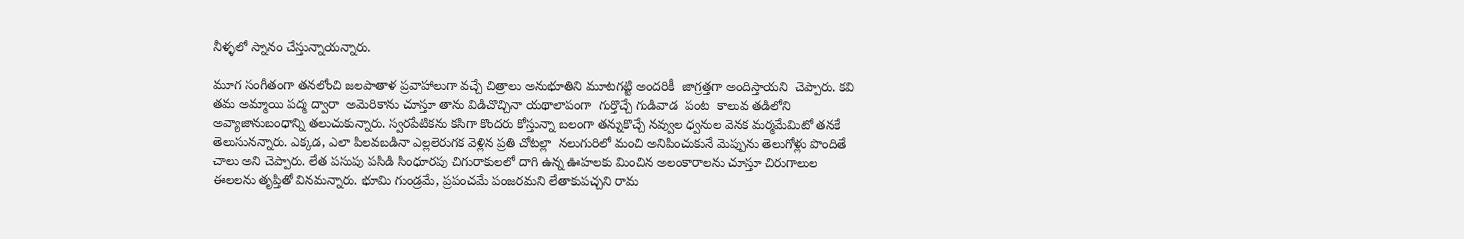నీళ్ళలో స్నానం చేస్తున్నాయన్నారు.

మూగ సంగీతంగా తనలోంచి జలపాతాళ ప్రవాహాలుగా వచ్చే చిత్రాలు అనుభూతిని మూటగట్టి అందరికీ  జాగ్రత్తగా అందిస్తాయని  చెప్పారు. కవి తమ అమ్మాయి పద్మ ద్వారా  అమెరికాను చూస్తూ తాను విడిచొచ్చినా యథాలాపంగా  గుర్తొచ్చే గుడివాడ  పంట  కాలువ తడిలోని అవ్యాజానుబంధాన్ని తలుచుకున్నారు. స్వరపేటికను కసిగా కొందరు కోస్తున్నా బలంగా తన్నుకొచ్చే నవ్వుల ధ్వనుల వెనక మర్మమేమిటో తనకే తెలుసునన్నారు. ఎక్కడ, ఎలా పిలవబడినా ఎల్లలెరుగక వెళ్లిన ప్రతి చోటల్లా  నలుగురిలో మంచి అనిపించుకునే మెప్పును తెలుగోళ్లు పొందితే చాలు అని చెప్పారు. లేత పసుపు పసిడి సింధూరపు చిగురాకులలో దాగి ఉన్న ఊహలకు మించిన అలంకారాలను చూస్తూ చిరుగాలుల ఈలలను తృప్తితో వినమన్నారు. భూమి గుండ్రమే, ప్రపంచమే పంజరమని లేతాకుపచ్చని రామ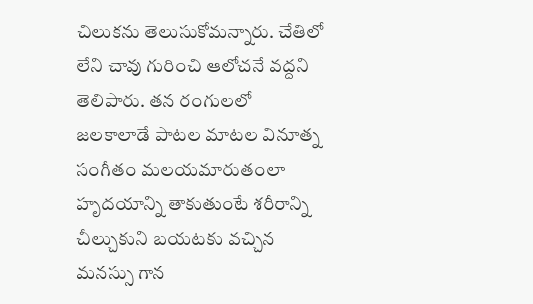చిలుకను తెలుసుకోమన్నారు. చేతిలో లేని చావు గురించి ఆలోచనే వద్దని తెలిపారు. తన రంగులలో జలకాలాడే పాటల మాటల వినూత్న సంగీతం మలయమారుతంలా హృదయాన్ని తాకుతుంటే శరీరాన్ని చీల్చుకుని బయటకు వచ్చిన మనస్సు గాన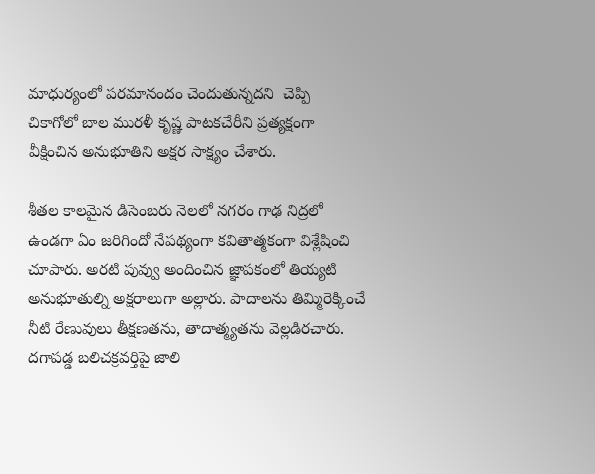మాధుర్యంలో పరమానందం చెందుతున్నదని  చెప్పి  చికాగోలో బాల మురళీ కృష్ణ పాటకచేరీని ప్రత్యక్షంగా వీక్షించిన అనుభూతిని అక్షర సాక్ష్యం చేశారు.

శీతల కాలమైన డిసెంబరు నెలలో నగరం గాఢ నిద్రలో ఉండగా ఏం జరిగిందో నేపథ్యంగా కవితాత్మకంగా విశ్లేషించి చూపారు. అరటి పువ్వు అందించిన జ్ఞాపకంలో తియ్యటి అనుభూతుల్ని అక్షరాలుగా అల్లారు. పాదాలను తిమ్మిరెక్కించే నీటి రేణువులు తీక్షణతను, తాదాత్మ్యతను వెల్లడిరచారు.  దగాపడ్డ బలిచక్రవర్తిపై జాలి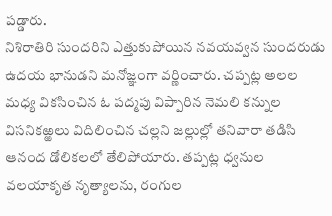పడ్డారు.
నిశిరాతిరి సుందరిని ఎత్తుకుపోయిన నవయవ్వన సుందరుడు ఉదయ భానుడని మనోజ్ఞంగా వర్ణించారు. చప్పట్ల అలల మధ్య వికసించిన ఓ పద్మపు విప్పారిన నెమలి కన్నుల విసనికఱ్ఱలు విదిలించిన చల్లని జల్లుల్లో తనివారా తడిసి ఆనంద డోలికలలో తేలిపోయారు. తప్పట్ల ధ్వనుల వలయాకృత నృత్యాలను, రంగుల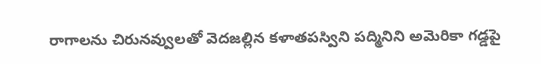రాగాలను చిరునవ్వులతో వెదజల్లిన కళాతపస్విని పద్మినిని అమెరికా గడ్డపై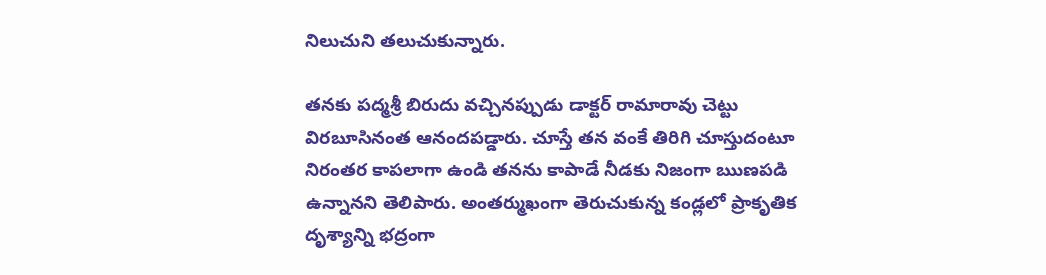నిలుచుని తలుచుకున్నారు.

తనకు పద్మశ్రీ బిరుదు వచ్చినప్పుడు డాక్టర్‌ రామారావు చెట్టు విరబూసినంత ఆనందపడ్డారు. చూస్తే తన వంకే తిరిగి చూస్తుదంటూ నిరంతర కాపలాగా ఉండి తనను కాపాడే నీడకు నిజంగా ఋణపడి ఉన్నానని తెలిపారు. అంతర్ముఖంగా తెరుచుకున్న కండ్లలో ప్రాకృతిక దృశ్యాన్ని భద్రంగా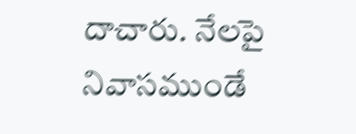దాచారు. నేలపై నివాసముండే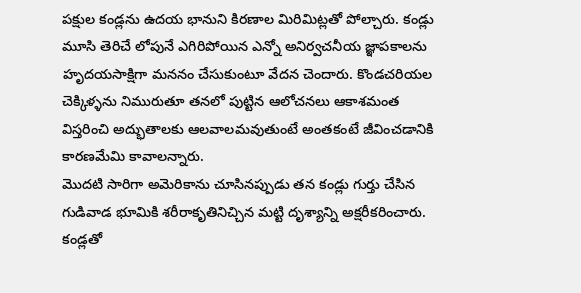పక్షుల కండ్లను ఉదయ భానుని కిరణాల మిరిమిట్లతో పోల్చారు. కండ్లు మూసి తెరిచే లోపునే ఎగిరిపోయిన ఎన్నో అనిర్వచనీయ జ్ఞాపకాలను హృదయసాక్షిగా మననం చేసుకుంటూ వేదన చెందారు. కొండచరియల చెక్కిళ్ళను నిమురుతూ తనలో పుట్టిన ఆలోచనలు ఆకాశమంత విస్తరించి అద్భుతాలకు ఆలవాలమవుతుంటే అంతకంటే జీవించడానికి కారణమేమి కావాలన్నారు.
మొదటి సారిగా అమెరికాను చూసినప్పుడు తన కండ్లు గుర్తు చేసిన గుడివాడ భూమికి శరీరాకృతినిచ్చిన మట్టి దృశ్యాన్ని అక్షరీకరించారు. కండ్లతో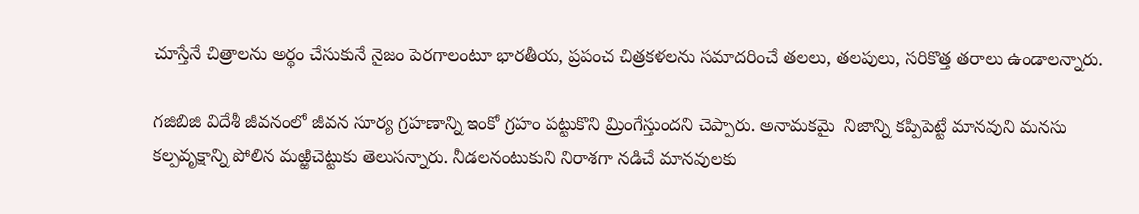చూస్తేనే చిత్రాలను అర్థం చేసుకునే నైజం పెరగాలంటూ భారతీయ, ప్రపంచ చిత్రకళలను సమాదరించే తలలు, తలపులు, సరికొత్త తరాలు ఉండాలన్నారు.

గజిబిజి విదేశీ జీవనంలో జీవన సూర్య గ్రహణాన్ని ఇంకో గ్రహం పట్టుకొని మ్రింగేస్తుందని చెప్పారు. అనామకమై  నిజాన్ని కప్పిపెట్టే మానవుని మనసు కల్పవృక్షాన్ని పోలిన మఱ్ఱిచెట్టుకు తెలుసన్నారు. నీడలనంటుకుని నిరాశగా నడిచే మానవులకు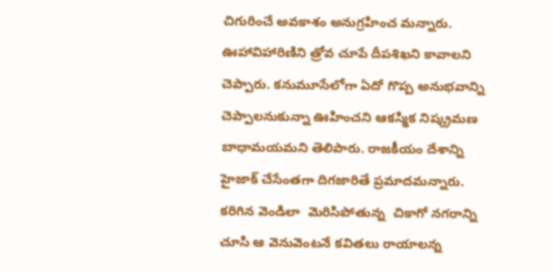చిగురించే అవకాశం అనుగ్రహించ మన్నారు. ఊహావిహారిణిని త్రోవ చూపే దీపశిఖని కావాలని చెప్పారు. కనుమూసేలోగా ఏదో గొప్ప అనుభవాన్ని చెప్పాలనుకున్నా ఊహించని ఆకస్మిక నిష్క్రమణ బాధామయమని తెలిపారు. రాజకీయం దేశాన్ని హైజాక్‌ చేసేంతగా దిగజారితే ప్రమాదమన్నారు. కరిగిన వెండిలా  మెరిసిపోతున్న  చికాగో నగరాన్ని చూసి ఆ వెనువెంటనే కవితలు రాయాలన్న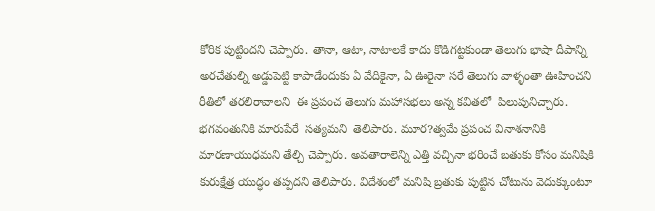కోరిక పుట్టిందని చెప్పారు. తానా, ఆటా, నాటాలకే కాదు కొడిగట్టకుండా తెలుగు భాషా దీపాన్ని అరచేతుల్ని అడ్డుపెట్టి కాపాడేందుకు ఏ వేదికైనా, ఏ ఊరైనా సరే తెలుగు వాళ్ళంతా ఊహించని రీతిలో తరలిరావాలని  ఈ ప్రపంచ తెలుగు మహాసభలు అన్న కవితలో  పిలుపునిచ్చారు. భగవంతునికి మారుపేరే  సత్యమని  తెలిపారు. మూర?త్వమే ప్రపంచ వినాశనానికి మారణాయుధమని తేల్చి చెప్పారు. అవతారాలెన్ని ఎత్తి వచ్చినా భరించే బతుకు కోసం మనిషికి కురుక్షేత్ర యుద్ధం తప్పదని తెలిపారు. విదేశంలో మనిషి బ్రతుకు పుట్టిన చోటును వెదుక్కుంటూ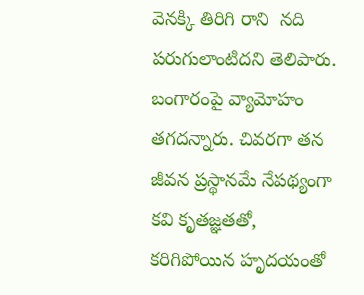వెనక్కి తిరిగి రాని  నది పరుగులాంటిదని తెలిపారు. బంగారంపై వ్యామోహం తగదన్నారు. చివరగా తన జీవన ప్రస్థానమే నేపథ్యంగా కవి కృతజ్ఞతతో, కరిగిపోయిన హృదయంతో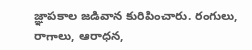జ్ఞాపకాల జడివాన కురిపించారు. రంగులు, రాగాలు, ఆరాధన,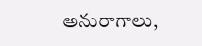అనురాగాలు,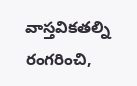వాస్తవికతల్ని  రంగరించి,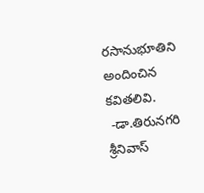రసానుభూతిని అందించిన  కవితలివి.
 -డా.తిరునగరి శ్రీనివాస్‌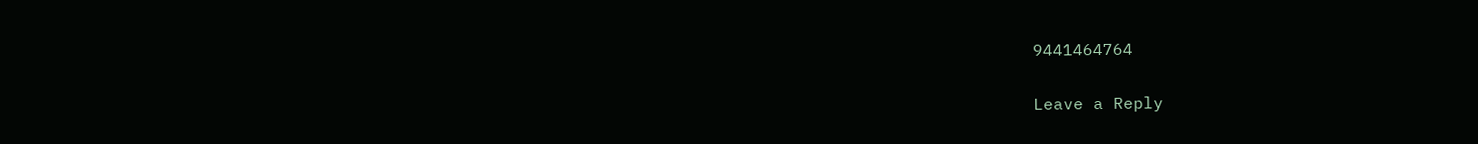9441464764

Leave a Reply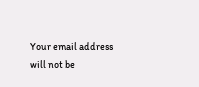Your email address will not be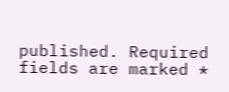published. Required fields are marked *